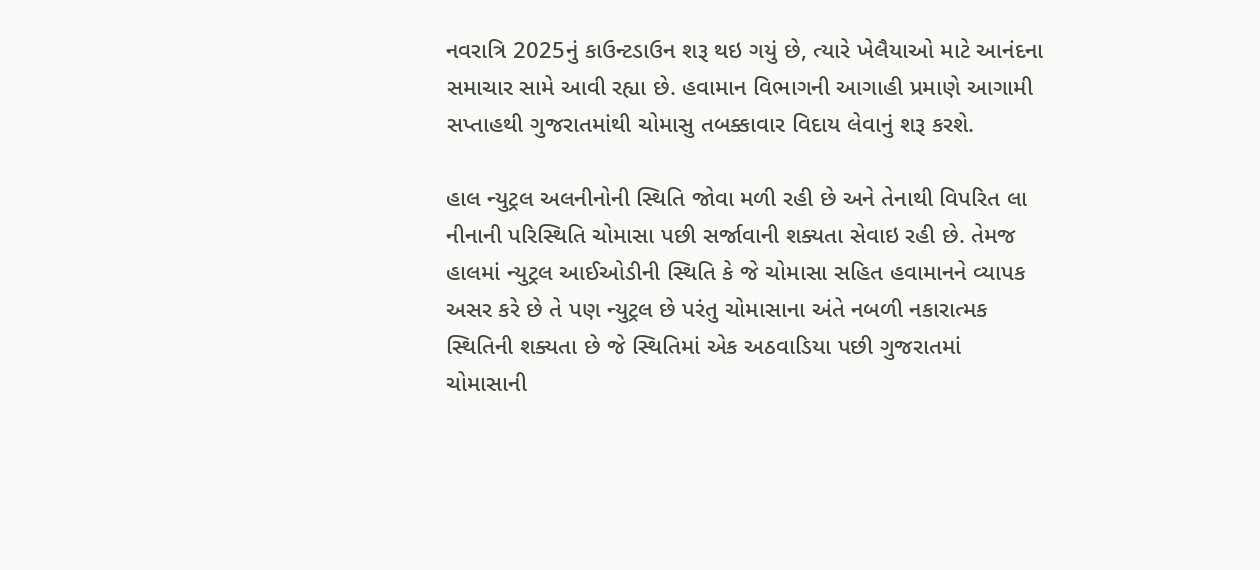નવરાત્રિ 2025નું કાઉન્ટડાઉન શરૂ થઇ ગયું છે, ત્યારે ખેલૈયાઓ માટે આનંદના સમાચાર સામે આવી રહ્યા છે. હવામાન વિભાગની આગાહી પ્રમાણે આગામી સપ્તાહથી ગુજરાતમાંથી ચોમાસુ તબક્કાવાર વિદાય લેવાનું શરૂ કરશે.

હાલ ન્યુટ્રલ અલનીનોની સ્થિતિ જોવા મળી રહી છે અને તેનાથી વિપરિત લા નીનાની પરિસ્થિતિ ચોમાસા પછી સર્જાવાની શક્યતા સેવાઇ રહી છે. તેમજ હાલમાં ન્યુટ્રલ આઈઓડીની સ્થિતિ કે જે ચોમાસા સહિત હવામાનને વ્યાપક અસર કરે છે તે પણ ન્યુટ્રલ છે પરંતુ ચોમાસાના અંતે નબળી નકારાત્મક સ્થિતિની શક્યતા છે જે સ્થિતિમાં એક અઠવાડિયા પછી ગુજરાતમાં ચોમાસાની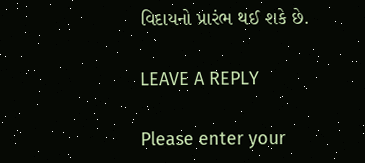વિદાયનો પ્રારંભ થઈ શકે છે.

LEAVE A REPLY

Please enter your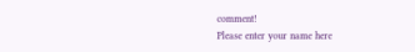comment!
Please enter your name here